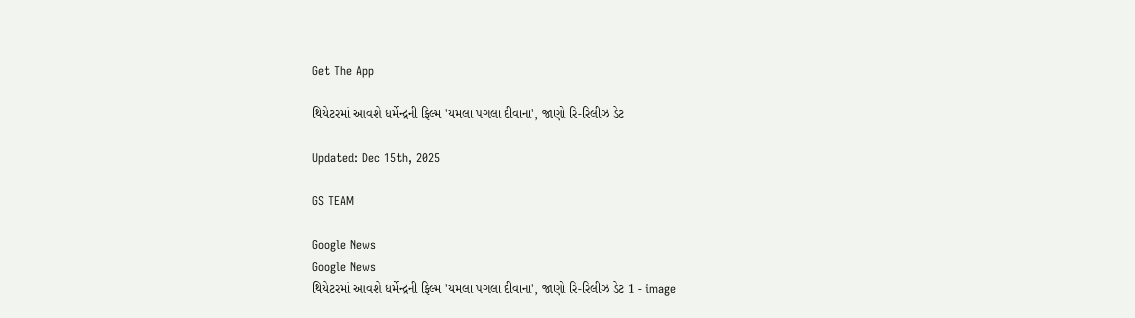Get The App

થિયેટરમાં આવશે ધર્મેન્દ્રની ફિલ્મ 'યમલા પગલા દીવાના', જાણો રિ-રિલીઝ ડેટ

Updated: Dec 15th, 2025

GS TEAM

Google News
Google News
થિયેટરમાં આવશે ધર્મેન્દ્રની ફિલ્મ 'યમલા પગલા દીવાના', જાણો રિ-રિલીઝ ડેટ 1 - image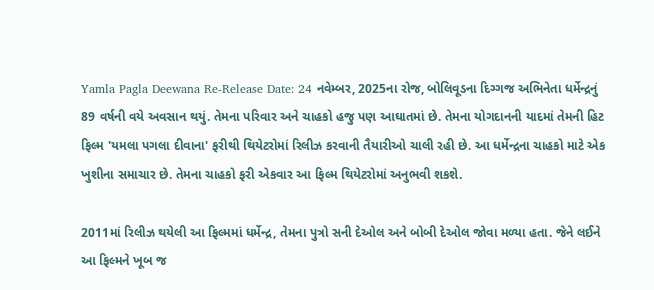Yamla Pagla Deewana Re-Release Date: 24 નવેમ્બર, 2025ના રોજ, બોલિવૂડના દિગ્ગજ અભિનેતા ધર્મેન્દ્રનું 89 વર્ષની વયે અવસાન થયું. તેમના પરિવાર અને ચાહકો હજુ પણ આઘાતમાં છે. તેમના યોગદાનની યાદમાં તેમની હિટ ફિલ્મ 'યમલા પગલા દીવાના' ફરીથી થિયેટરોમાં રિલીઝ કરવાની તૈયારીઓ ચાલી રહી છે. આ ધર્મેન્દ્રના ચાહકો માટે એક ખુશીના સમાચાર છે. તેમના ચાહકો ફરી એકવાર આ ફિલ્મ થિયેટરોમાં અનુભવી શકશે.

2011માં રિલીઝ થયેલી આ ફિલ્મમાં ધર્મેન્દ્ર, તેમના પુત્રો સની દેઓલ અને બોબી દેઓલ જોવા મળ્યા હતા. જેને લઈને આ ફિલ્મને ખૂબ જ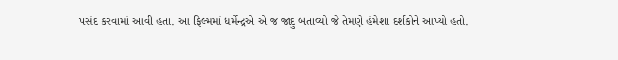પસંદ કરવામાં આવી હતા. આ ફિલ્મમાં ધર્મેન્દ્રએ એ જ જાદુ બતાવ્યો જે તેમણે હંમેશા દર્શકોને આપ્યો હતો.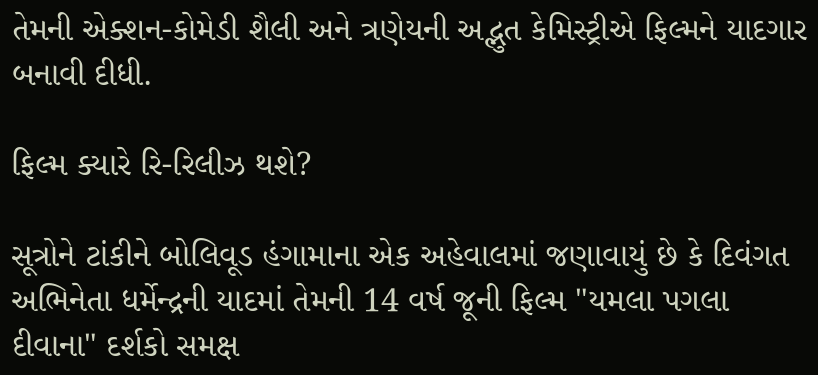તેમની એક્શન-કોમેડી શૈલી અને ત્રણેયની અદ્ભુત કેમિસ્ટ્રીએ ફિલ્મને યાદગાર બનાવી દીધી.

ફિલ્મ ક્યારે રિ-રિલીઝ થશે?

સૂત્રોને ટાંકીને બોલિવૂડ હંગામાના એક અહેવાલમાં જણાવાયું છે કે દિવંગત અભિનેતા ધર્મેન્દ્રની યાદમાં તેમની 14 વર્ષ જૂની ફિલ્મ "યમલા પગલા દીવાના" દર્શકો સમક્ષ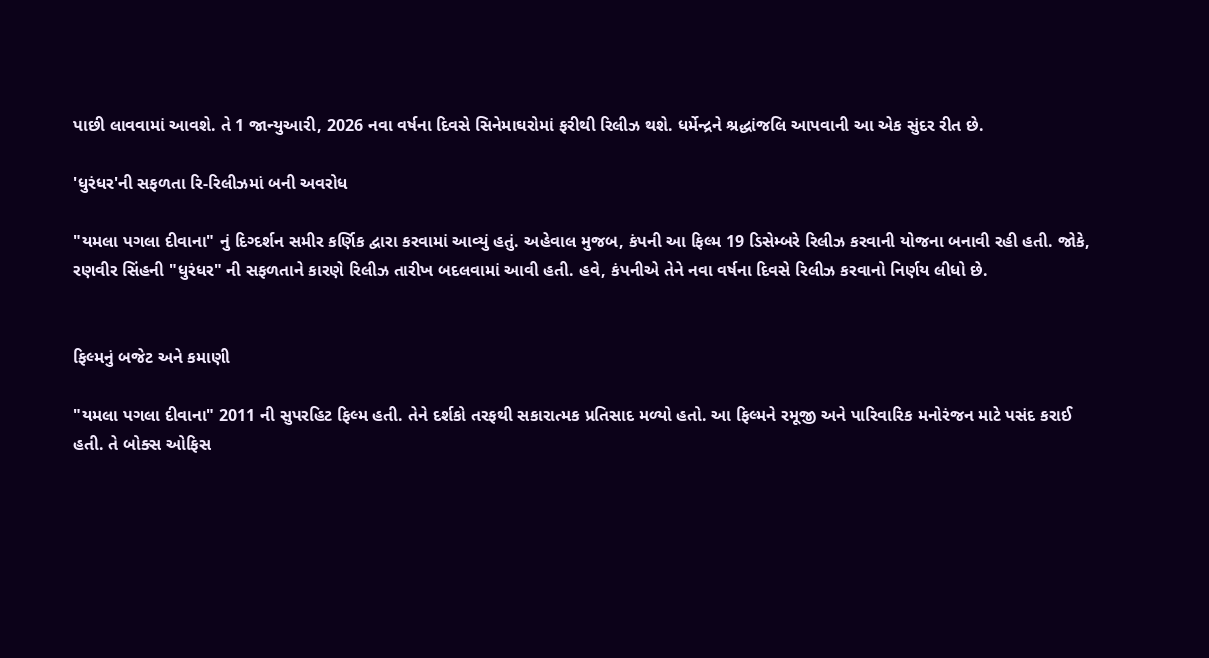પાછી લાવવામાં આવશે. તે 1 જાન્યુઆરી, 2026 નવા વર્ષના દિવસે સિનેમાઘરોમાં ફરીથી રિલીઝ થશે. ધર્મેન્દ્રને શ્રદ્ધાંજલિ આપવાની આ એક સુંદર રીત છે.

'ધુરંધર'ની સફળતા રિ-રિલીઝમાં બની અવરોધ

"યમલા પગલા દીવાના" નું દિગ્દર્શન સમીર કર્ણિક દ્વારા કરવામાં આવ્યું હતું. અહેવાલ મુજબ, કંપની આ ફિલ્મ 19 ડિસેમ્બરે રિલીઝ કરવાની યોજના બનાવી રહી હતી. જોકે, રણવીર સિંહની "ધુરંધર" ની સફળતાને કારણે રિલીઝ તારીખ બદલવામાં આવી હતી. હવે, કંપનીએ તેને નવા વર્ષના દિવસે રિલીઝ કરવાનો નિર્ણય લીધો છે.


ફિલ્મનું બજેટ અને કમાણી

"યમલા પગલા દીવાના" 2011 ની સુપરહિટ ફિલ્મ હતી. તેને દર્શકો તરફથી સકારાત્મક પ્રતિસાદ મળ્યો હતો. આ ફિલ્મને રમૂજી અને પારિવારિક મનોરંજન માટે પસંદ કરાઈ હતી. તે બોક્સ ઓફિસ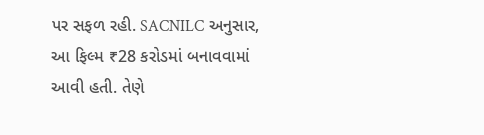પર સફળ રહી. SACNILC અનુસાર, આ ફિલ્મ ₹28 કરોડમાં બનાવવામાં આવી હતી. તેણે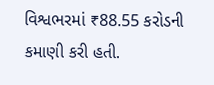વિશ્વભરમાં ₹88.55 કરોડની કમાણી કરી હતી.